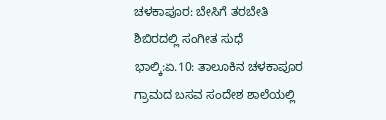ಚಳಕಾಪೂರ: ಬೇಸಿಗೆ ತರಬೇತಿ ಶಿಬಿರದಲ್ಲಿ ಸಂಗೀತ ಸುಧೆ
ಭಾಲ್ಕಿ:ಏ.10: ತಾಲೂಕಿನ ಚಳಕಾಪೂರ ಗ್ರಾಮದ ಬಸವ ಸಂದೇಶ ಶಾಲೆಯಲ್ಲಿ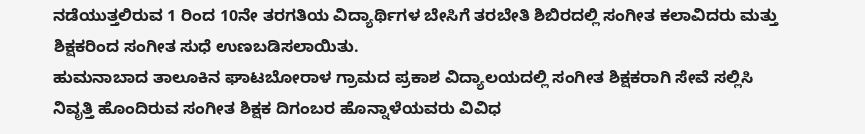ನಡೆಯುತ್ತಲಿರುವ 1 ರಿಂದ 10ನೇ ತರಗತಿಯ ವಿದ್ಯಾರ್ಥಿಗಳ ಬೇಸಿಗೆ ತರಬೇತಿ ಶಿಬಿರದಲ್ಲಿ ಸಂಗೀತ ಕಲಾವಿದರು ಮತ್ತು ಶಿಕ್ಷಕರಿಂದ ಸಂಗೀತ ಸುಧೆ ಉಣಬಡಿಸಲಾಯಿತು.
ಹುಮನಾಬಾದ ತಾಲೂಕಿನ ಘಾಟಬೋರಾಳ ಗ್ರಾಮದ ಪ್ರಕಾಶ ವಿದ್ಯಾಲಯದಲ್ಲಿ ಸಂಗೀತ ಶಿಕ್ಷಕರಾಗಿ ಸೇವೆ ಸಲ್ಲಿಸಿ ನಿವೃತ್ತಿ ಹೊಂದಿರುವ ಸಂಗೀತ ಶಿಕ್ಷಕ ದಿಗಂಬರ ಹೊನ್ನಾಳೆಯವರು ವಿವಿಧ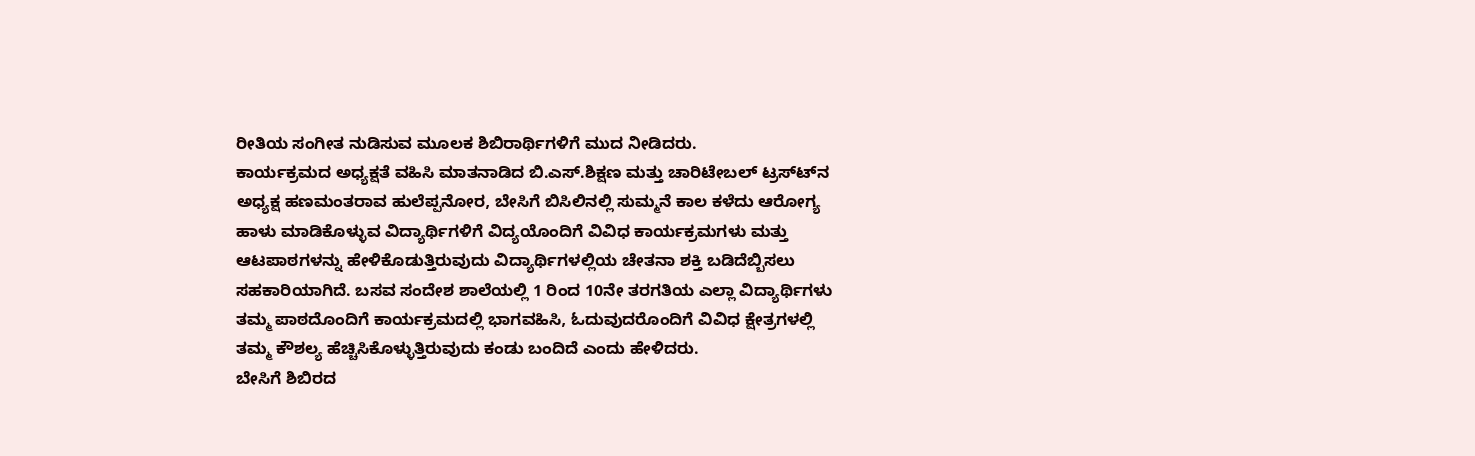ರೀತಿಯ ಸಂಗೀತ ನುಡಿಸುವ ಮೂಲಕ ಶಿಬಿರಾರ್ಥಿಗಳಿಗೆ ಮುದ ನೀಡಿದರು.
ಕಾರ್ಯಕ್ರಮದ ಅಧ್ಯಕ್ಷತೆ ವಹಿಸಿ ಮಾತನಾಡಿದ ಬಿ.ಎಸ್.ಶಿಕ್ಷಣ ಮತ್ತು ಚಾರಿಟೇಬಲ್ ಟ್ರಸ್ಟ್‍ನ ಅಧ್ಯಕ್ಷ ಹಣಮಂತರಾವ ಹುಲೆಪ್ಪನೋರ, ಬೇಸಿಗೆ ಬಿಸಿಲಿನಲ್ಲಿ ಸುಮ್ಮನೆ ಕಾಲ ಕಳೆದು ಆರೋಗ್ಯ ಹಾಳು ಮಾಡಿಕೊಳ್ಳುವ ವಿದ್ಯಾರ್ಥಿಗಳಿಗೆ ವಿದ್ಯಯೊಂದಿಗೆ ವಿವಿಧ ಕಾರ್ಯಕ್ರಮಗಳು ಮತ್ತು ಆಟಪಾಠಗಳನ್ನು ಹೇಳಿಕೊಡುತ್ತಿರುವುದು ವಿದ್ಯಾರ್ಥಿಗಳಲ್ಲಿಯ ಚೇತನಾ ಶಕ್ತಿ ಬಡಿದೆಬ್ಬಿಸಲು ಸಹಕಾರಿಯಾಗಿದೆ. ಬಸವ ಸಂದೇಶ ಶಾಲೆಯಲ್ಲಿ 1 ರಿಂದ 10ನೇ ತರಗತಿಯ ಎಲ್ಲಾ ವಿದ್ಯಾರ್ಥಿಗಳು ತಮ್ಮ ಪಾಠದೊಂದಿಗೆ ಕಾರ್ಯಕ್ರಮದಲ್ಲಿ ಭಾಗವಹಿಸಿ, ಓದುವುದರೊಂದಿಗೆ ವಿವಿಧ ಕ್ಷೇತ್ರಗಳಲ್ಲಿ ತಮ್ಮ ಕೌಶಲ್ಯ ಹೆಚ್ಚಿಸಿಕೊಳ್ಳುತ್ತಿರುವುದು ಕಂಡು ಬಂದಿದೆ ಎಂದು ಹೇಳಿದರು.
ಬೇಸಿಗೆ ಶಿಬಿರದ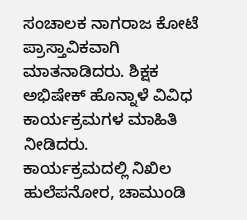ಸಂಚಾಲಕ ನಾಗರಾಜ ಕೋಟೆ ಪ್ರಾಸ್ತಾವಿಕವಾಗಿ ಮಾತನಾಡಿದರು. ಶಿಕ್ಷಕ ಅಭಿಷೇಕ್ ಹೊನ್ನಾಳೆ ವಿವಿಧ ಕಾರ್ಯಕ್ರಮಗಳ ಮಾಹಿತಿ ನೀಡಿದರು.
ಕಾರ್ಯಕ್ರಮದಲ್ಲಿ ನಿಖಿಲ ಹುಲೆಪನೋರ, ಚಾಮುಂಡಿ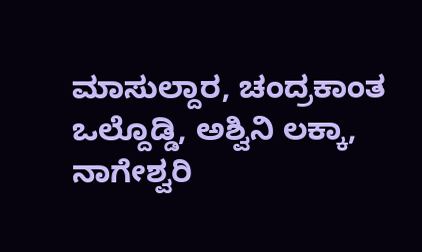ಮಾಸುಲ್ದಾರ, ಚಂದ್ರಕಾಂತ ಒಲ್ದೊಡ್ಡಿ, ಅಶ್ವಿನಿ ಲಕ್ಕಾ, ನಾಗೇಶ್ವರಿ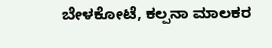ಬೇಳಕೋಟೆ, ಕಲ್ಪನಾ ಮಾಲಕರ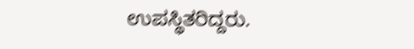ಉಪಸ್ಥಿತರಿದ್ದರು.